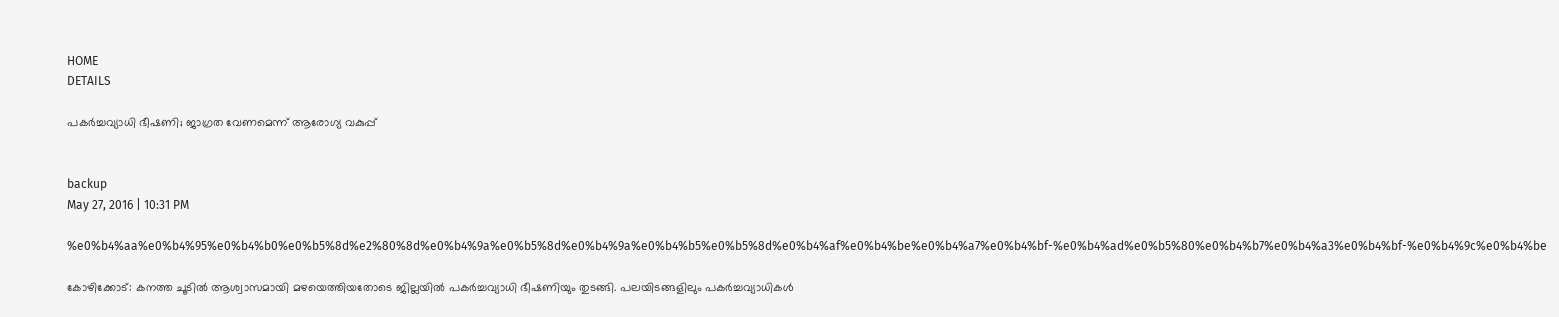HOME
DETAILS

പകര്‍ച്ചവ്യാധി ഭീഷണി; ജാഗ്രത വേണമെന്ന് ആരോഗ്യ വകുപ്പ്


backup
May 27, 2016 | 10:31 PM

%e0%b4%aa%e0%b4%95%e0%b4%b0%e0%b5%8d%e2%80%8d%e0%b4%9a%e0%b5%8d%e0%b4%9a%e0%b4%b5%e0%b5%8d%e0%b4%af%e0%b4%be%e0%b4%a7%e0%b4%bf-%e0%b4%ad%e0%b5%80%e0%b4%b7%e0%b4%a3%e0%b4%bf-%e0%b4%9c%e0%b4%be

കോഴിക്കോട്: കനത്ത ചൂടില്‍ ആശ്വാസമായി മഴയെത്തിയതോടെ ജില്ലയില്‍ പകര്‍ച്ചവ്യാധി ഭീഷണിയും തുടങ്ങി. പലയിടങ്ങളിലും പകര്‍ച്ചവ്യാധികള്‍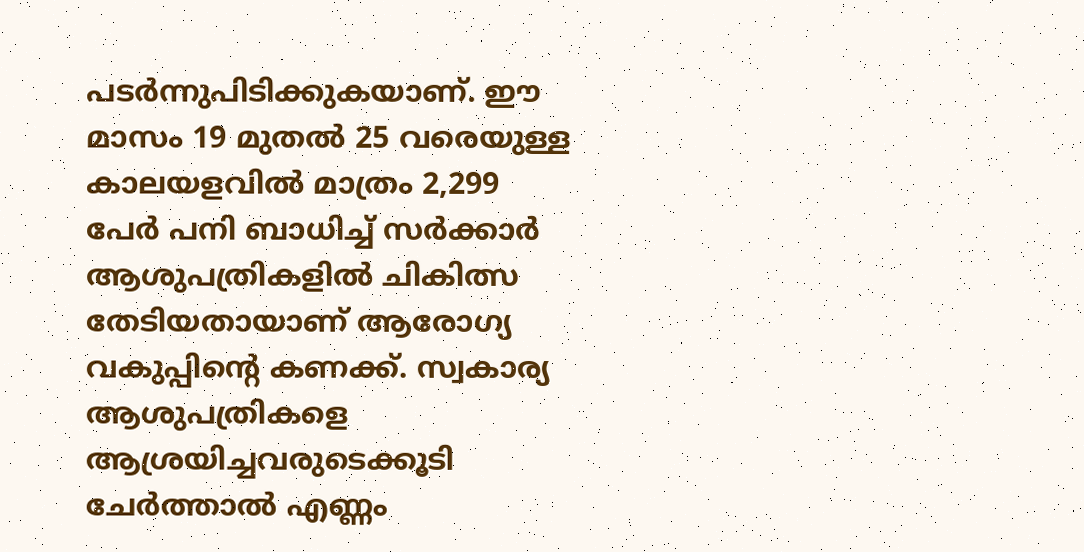പടര്‍ന്നുപിടിക്കുകയാണ്. ഈ മാസം 19 മുതല്‍ 25 വരെയുള്ള കാലയളവില്‍ മാത്രം 2,299 പേര്‍ പനി ബാധിച്ച് സര്‍ക്കാര്‍ ആശുപത്രികളില്‍ ചികിത്സ തേടിയതായാണ് ആരോഗ്യ വകുപ്പിന്റെ കണക്ക്. സ്വകാര്യ ആശുപത്രികളെ ആശ്രയിച്ചവരുടെക്കൂടി ചേര്‍ത്താല്‍ എണ്ണം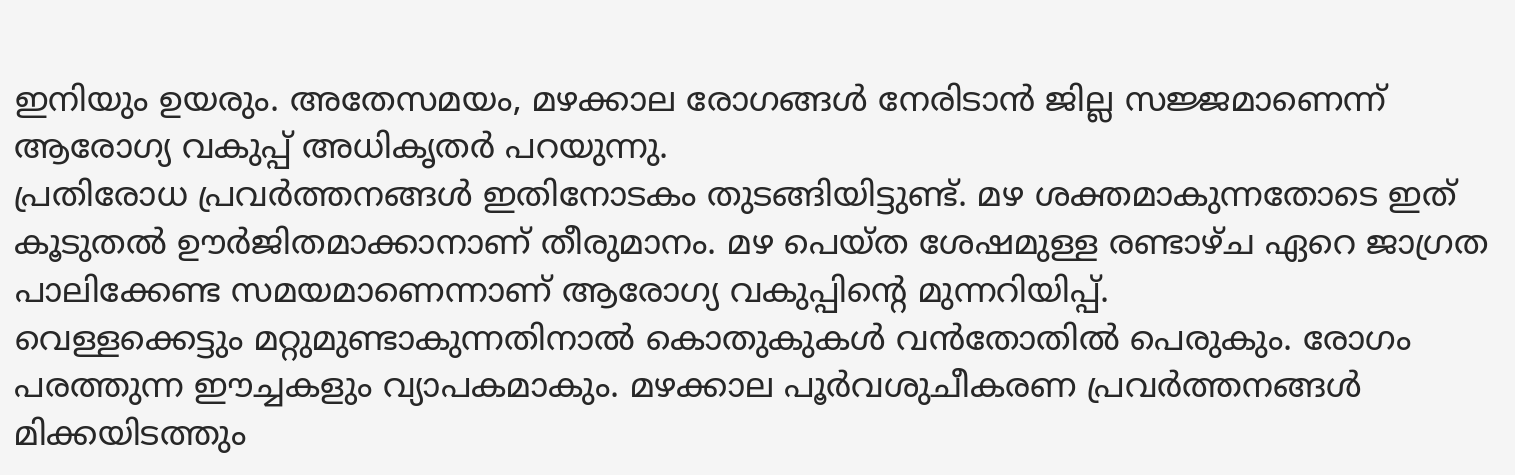ഇനിയും ഉയരും. അതേസമയം, മഴക്കാല രോഗങ്ങള്‍ നേരിടാന്‍ ജില്ല സജ്ജമാണെന്ന് ആരോഗ്യ വകുപ്പ് അധികൃതര്‍ പറയുന്നു.
പ്രതിരോധ പ്രവര്‍ത്തനങ്ങള്‍ ഇതിനോടകം തുടങ്ങിയിട്ടുണ്ട്. മഴ ശക്തമാകുന്നതോടെ ഇത് കൂടുതല്‍ ഊര്‍ജിതമാക്കാനാണ് തീരുമാനം. മഴ പെയ്ത ശേഷമുള്ള രണ്ടാഴ്ച ഏറെ ജാഗ്രത പാലിക്കേണ്ട സമയമാണെന്നാണ് ആരോഗ്യ വകുപ്പിന്റെ മുന്നറിയിപ്പ്.
വെള്ളക്കെട്ടും മറ്റുമുണ്ടാകുന്നതിനാല്‍ കൊതുകുകള്‍ വന്‍തോതില്‍ പെരുകും. രോഗം പരത്തുന്ന ഈച്ചകളും വ്യാപകമാകും. മഴക്കാല പൂര്‍വശുചീകരണ പ്രവര്‍ത്തനങ്ങള്‍ മിക്കയിടത്തും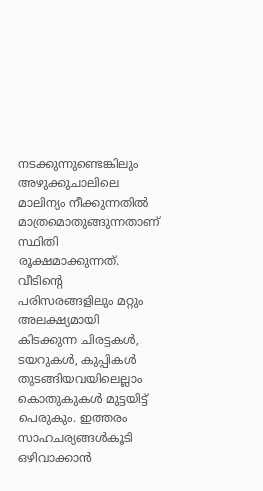നടക്കുന്നുണ്ടെങ്കിലും അഴുക്കുചാലിലെ മാലിന്യം നീക്കുന്നതില്‍ മാത്രമൊതുങ്ങുന്നതാണ് സ്ഥിതി രൂക്ഷമാക്കുന്നത്. വീടിന്റെ പരിസരങ്ങളിലും മറ്റും അലക്ഷ്യമായി കിടക്കുന്ന ചിരട്ടകള്‍, ടയറുകള്‍, കുപ്പികള്‍ തുടങ്ങിയവയിലെല്ലാം കൊതുകുകള്‍ മുട്ടയിട്ട് പെരുകും. ഇത്തരം സാഹചര്യങ്ങള്‍കൂടി ഒഴിവാക്കാന്‍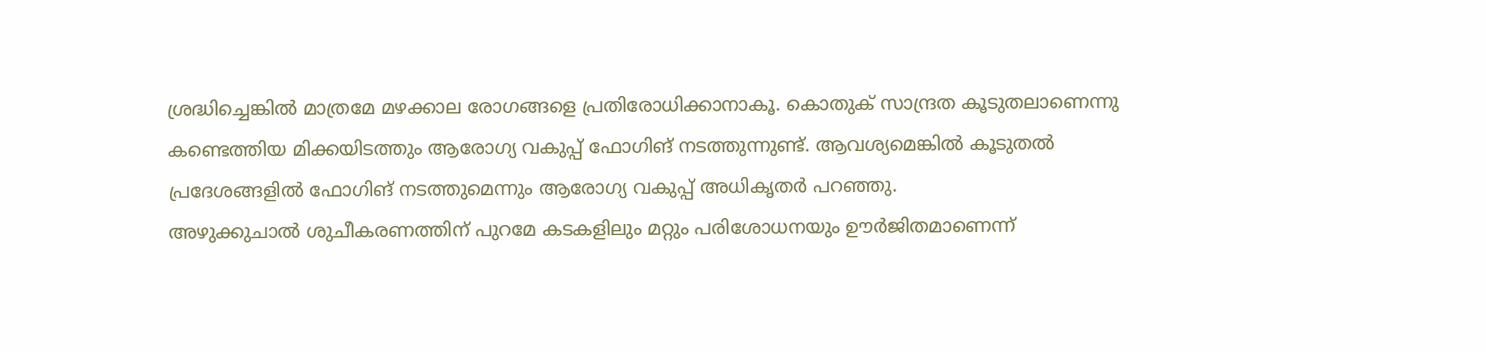ശ്രദ്ധിച്ചെങ്കില്‍ മാത്രമേ മഴക്കാല രോഗങ്ങളെ പ്രതിരോധിക്കാനാകൂ. കൊതുക് സാന്ദ്രത കൂടുതലാണെന്നു കണ്ടെത്തിയ മിക്കയിടത്തും ആരോഗ്യ വകുപ്പ് ഫോഗിങ് നടത്തുന്നുണ്ട്. ആവശ്യമെങ്കില്‍ കൂടുതല്‍ പ്രദേശങ്ങളില്‍ ഫോഗിങ് നടത്തുമെന്നും ആരോഗ്യ വകുപ്പ് അധികൃതര്‍ പറഞ്ഞു.
അഴുക്കുചാല്‍ ശുചീകരണത്തിന് പുറമേ കടകളിലും മറ്റും പരിശോധനയും ഊര്‍ജിതമാണെന്ന്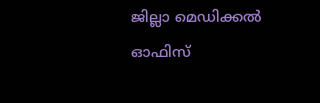ജില്ലാ മെഡിക്കല്‍ ഓഫിസ്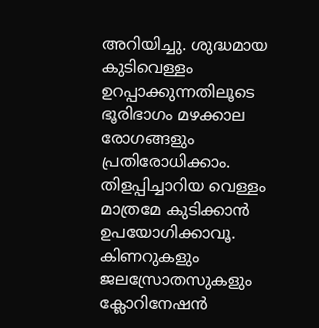അറിയിച്ചു. ശുദ്ധമായ കുടിവെള്ളം ഉറപ്പാക്കുന്നതിലൂടെ ഭൂരിഭാഗം മഴക്കാല രോഗങ്ങളും പ്രതിരോധിക്കാം. തിളപ്പിച്ചാറിയ വെള്ളം മാത്രമേ കുടിക്കാന്‍ ഉപയോഗിക്കാവൂ. കിണറുകളും ജലസ്രോതസുകളും ക്ലോറിനേഷന്‍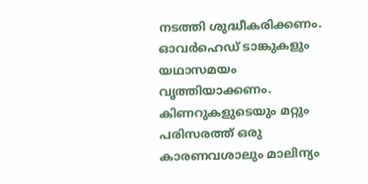നടത്തി ശുദ്ധീകരിക്കണം. ഓവര്‍ഹെഡ് ടാങ്കുകളും യഥാസമയം വൃത്തിയാക്കണം. കിണറുകളുടെയും മറ്റും പരിസരത്ത് ഒരു കാരണവശാലും മാലിന്യം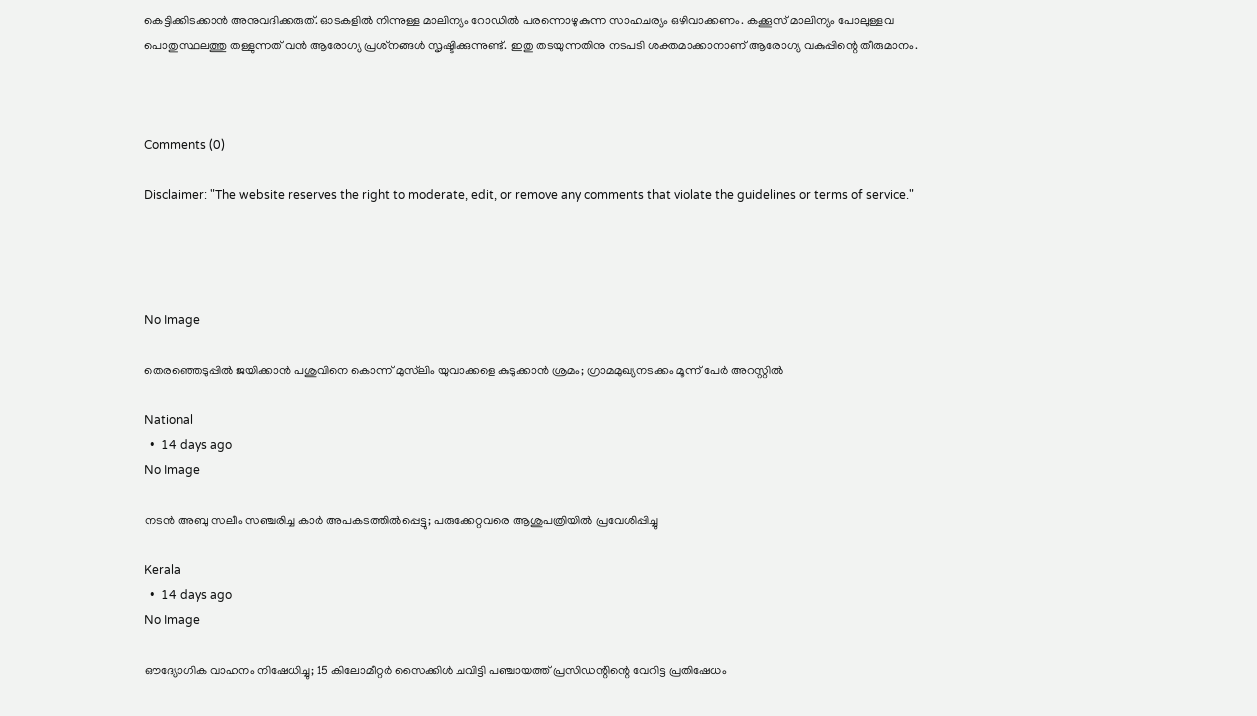കെട്ടിക്കിടക്കാന്‍ അനുവദിക്കരുത്. ഓടകളില്‍ നിന്നുള്ള മാലിന്യം റോഡില്‍ പരന്നൊഴുകുന്ന സാഹചര്യം ഒഴിവാക്കണം. കക്കൂസ് മാലിന്യം പോലുള്ളവ പൊതുസ്ഥലത്തു തള്ളുന്നത് വന്‍ ആരോഗ്യ പ്രശ്‌നങ്ങള്‍ സൃഷ്ടിക്കുന്നുണ്ട്. ഇതു തടയുന്നതിനു നടപടി ശക്തമാക്കാനാണ് ആരോഗ്യ വകുപ്പിന്റെ തീരുമാനം.



Comments (0)

Disclaimer: "The website reserves the right to moderate, edit, or remove any comments that violate the guidelines or terms of service."




No Image

തെരഞ്ഞെടുപ്പിൽ ജയിക്കാൻ പശുവിനെ കൊന്ന് മുസ്‍ലിം യുവാക്കളെ കുടുക്കാൻ ശ്രമം; ഗ്രാമമുഖ്യനടക്കം മൂന്ന് പേർ അറസ്റ്റിൽ

National
  •  14 days ago
No Image

നടൻ അബു സലീം സഞ്ചരിച്ച കാർ അപകടത്തിൽപ്പെട്ടു; പരുക്കേറ്റവരെ ആശുപത്രിയിൽ പ്രവേശിപ്പിച്ചു

Kerala
  •  14 days ago
No Image

ഔദ്യോഗിക വാഹനം നിഷേധിച്ചു; 15 കിലോമീറ്റർ സൈക്കിൾ ചവിട്ടി പഞ്ചായത്ത് പ്രസിഡന്റിന്റെ വേറിട്ട പ്രതിഷേധം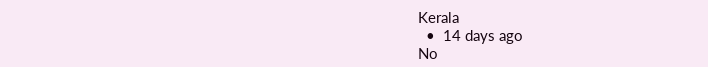Kerala
  •  14 days ago
No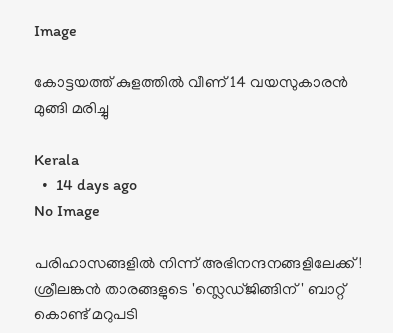Image

കോട്ടയത്ത് കുളത്തിൽ വീണ് 14 വയസുകാരൻ മുങ്ങി മരിച്ചു

Kerala
  •  14 days ago
No Image

പരിഹാസങ്ങളിൽ നിന്ന് അഭിനന്ദനങ്ങളിലേക്ക്! ശ്രീലങ്കൻ താരങ്ങളുടെ 'സ്ലെഡ്ജിങ്ങിന്' ബാറ്റ് കൊണ്ട് മറുപടി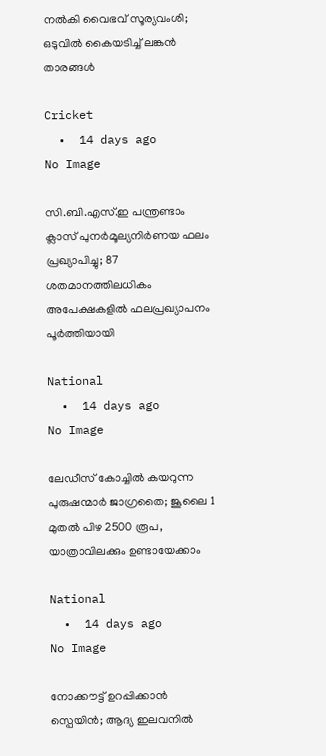നൽകി വൈഭവ് സൂര്യവംശി; ഒടുവിൽ കൈയടിച്ച് ലങ്കൻ താരങ്ങൾ

Cricket
  •  14 days ago
No Image

സി.ബി.എസ്.ഇ പന്ത്രണ്ടാം ക്ലാസ് പുനർമൂല്യനിർണയ ഫലം പ്രഖ്യാപിച്ചു; 87 ശതമാനത്തിലധികം അപേക്ഷകളിൽ ഫലപ്രഖ്യാപനം പൂർത്തിയായി

National
  •  14 days ago
No Image

ലേഡീസ് കോച്ചിൽ കയറുന്ന പുരുഷന്മാർ ജാഗ്രതൈ; ജൂലൈ 1 മുതൽ പിഴ 2500 രൂപ, യാത്രാവിലക്കും ഉണ്ടായേക്കാം

National
  •  14 days ago
No Image

നോക്കൗട്ട് ഉറപ്പിക്കാൻ സ്പെയിൻ; ആദ്യ ഇലവനിൽ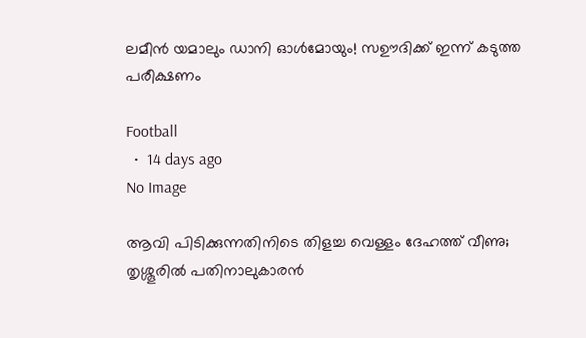ലമീൻ യമാലും ഡാനി ഓൾമോയും! സഊദിക്ക് ഇന്ന് കടുത്ത പരീക്ഷണം

Football
  •  14 days ago
No Image

ആവി പിടിക്കുന്നതിനിടെ തിളച്ച വെള്ളം ദേഹത്ത് വീണു; തൃശ്ശൂരിൽ പതിനാലുകാരൻ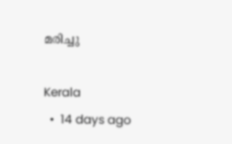മരിച്ചു

Kerala
  •  14 days ago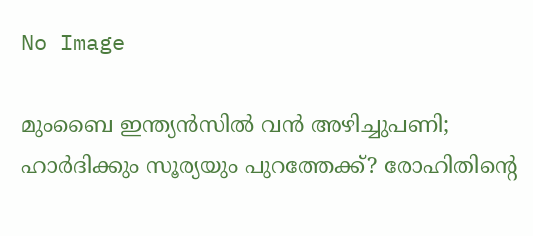No Image

മുംബൈ ഇന്ത്യൻസിൽ വൻ അഴിച്ചുപണി; ഹാർദിക്കും സൂര്യയും പുറത്തേക്ക്? രോഹിതിന്റെ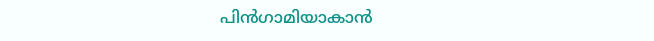പിൻഗാമിയാകാൻ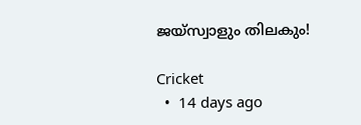ജയ്‌സ്വാളും തിലകും!

Cricket
  •  14 days ago